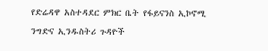የድሬዳዋ አስተዳደር ምክር ቤት የፋይናንስ ኢኮኖሚ ንግድና ኢንዱስትሪ ጉዳዮች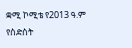ቋሚ ኮሚቴ የ2013 ዓ.ም የስድስት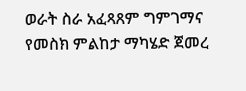ወራት ስራ አፈጻጸም ግምገማና የመስክ ምልከታ ማካሄድ ጀመረ